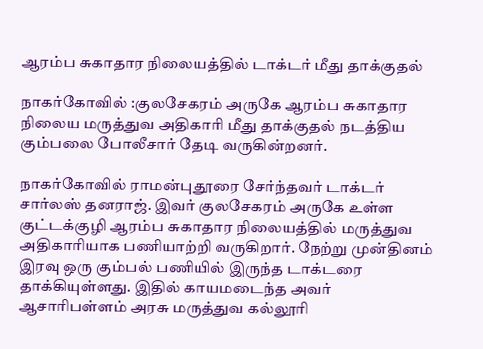ஆரம்ப சுகாதார நிலையத்தில் டாக்டர் மீது தாக்குதல்

நாகர்கோவில் :குலசேகரம் அருகே ஆரம்ப சுகாதார நிலைய மருத்துவ அதிகாரி மீது தாக்குதல் நடத்திய கும்பலை போலீசார் தேடி வருகின்றனர்.

நாகர்கோவில் ராமன்புதூரை சேர்ந்தவர் டாக்டர் சார்லஸ் தனராஜ். இவர் குலசேகரம் அருகே உள்ள குட்டக்குழி ஆரம்ப சுகாதார நிலையத்தில் மருத்துவ அதிகாரியாக பணியாற்றி வருகிறார். நேற்று முன்தினம் இரவு ஒரு கும்பல் பணியில் இருந்த டாக்டரை தாக்கியுள்ளது. இதில் காயமடைந்த அவர் ஆசாரிபள்ளம் அரசு மருத்துவ கல்லூரி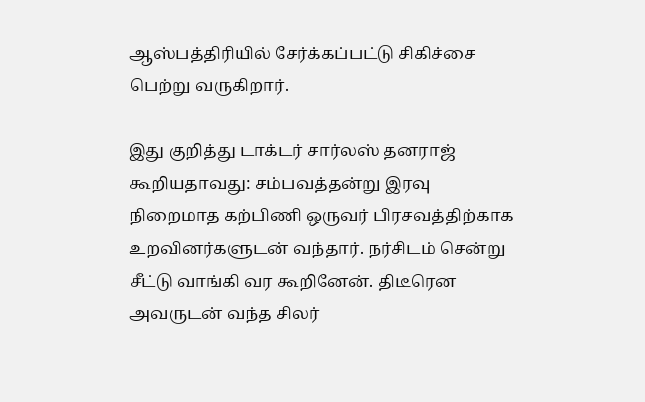ஆஸ்பத்திரியில் சேர்க்கப்பட்டு சிகிச்சை பெற்று வருகிறார்.

இது குறித்து டாக்டர் சார்லஸ் தனராஜ் கூறியதாவது: சம்பவத்தன்று இரவு நிறைமாத கற்பிணி ஒருவர் பிரசவத்திற்காக உறவினர்களுடன் வந்தார். நர்சிடம் சென்று சீட்டு வாங்கி வர கூறினேன். திடீரென அவருடன் வந்த சிலர்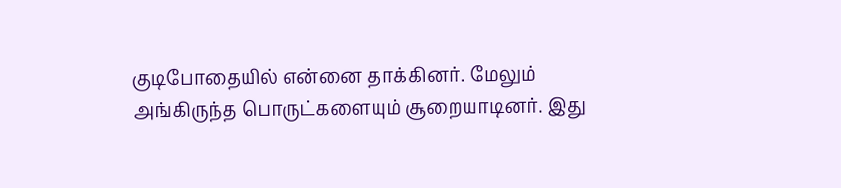குடிபோதையில் என்னை தாக்கினர். மேலும் அங்கிருந்த பொருட்களையும் சூறையாடினர். இது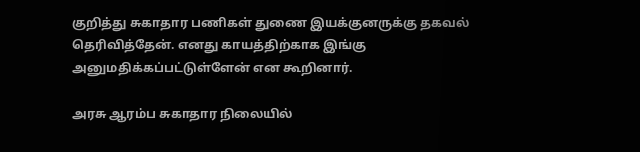குறித்து சுகாதார பணிகள் துணை இயக்குனருக்கு தகவல் தெரிவித்தேன். எனது காயத்திற்காக இங்கு அனுமதிக்கப்பட்டுள்ளேன் என கூறினார்.

அரசு ஆரம்ப சுகாதார நிலையில்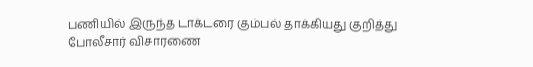பணியில் இருந்த டாக்டரை கும்பல் தாக்கியது குறித்து போலீசார் விசாரணை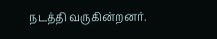நடத்தி வருகின்றனர்.